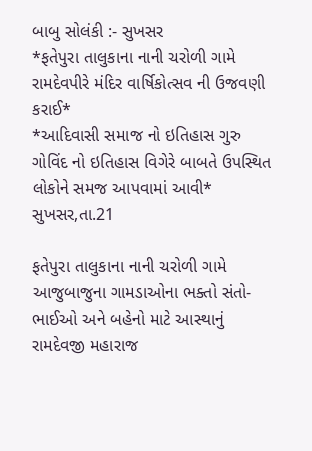બાબુ સોલંકી :- સુખસર
*ફતેપુરા તાલુકાના નાની ચરોળી ગામે રામદેવપીરે મંદિર વાર્ષિકોત્સવ ની ઉજવણી કરાઈ*
*આદિવાસી સમાજ નો ઇતિહાસ ગુરુ ગોવિંદ નો ઇતિહાસ વિગેરે બાબતે ઉપસ્થિત લોકોને સમજ આપવામાં આવી*
સુખસર,તા.21

ફતેપુરા તાલુકાના નાની ચરોળી ગામે આજુબાજુના ગામડાઓના ભક્તો સંતો-ભાઈઓ અને બહેનો માટે આસ્થાનું રામદેવજી મહારાજ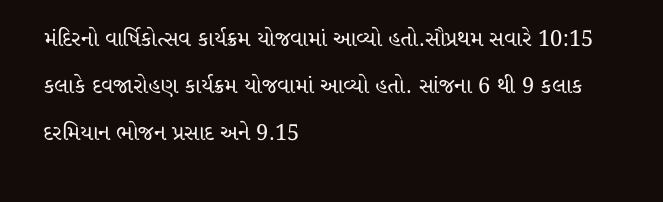મંદિરનો વાર્ષિકોત્સવ કાર્યક્રમ યોજવામાં આવ્યો હતો.સૌપ્રથમ સવારે 10:15 કલાકે દવજારોહણ કાર્યક્રમ યોજવામાં આવ્યો હતો. સાંજના 6 થી 9 કલાક દરમિયાન ભોજન પ્રસાદ અને 9.15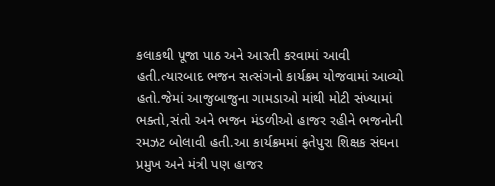કલાકથી પૂજા પાઠ અને આરતી કરવામાં આવી હતી.ત્યારબાદ ભજન સત્સંગનો કાર્યક્રમ યોજવામાં આવ્યો હતો.જેમાં આજુબાજુના ગામડાઓ માંથી મોટી સંખ્યામાં ભક્તો,સંતો અને ભજન મંડળીઓ હાજર રહીને ભજનોની રમઝટ બોલાવી હતી.આ કાર્યક્રમમાં ફતેપુરા શિક્ષક સંઘના પ્રમુખ અને મંત્રી પણ હાજર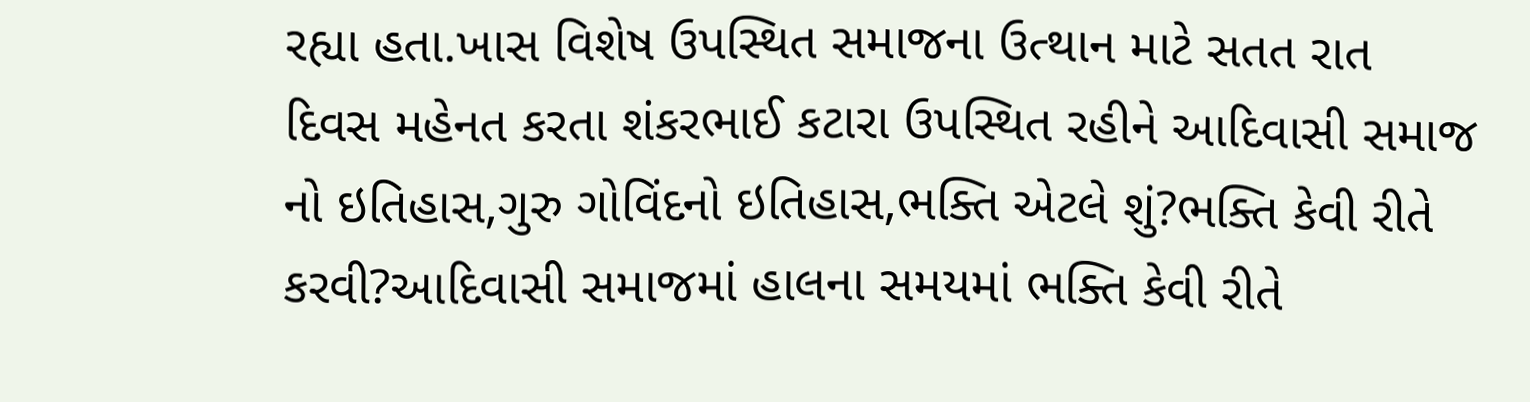રહ્યા હતા.ખાસ વિશેષ ઉપસ્થિત સમાજના ઉત્થાન માટે સતત રાત દિવસ મહેનત કરતા શંકરભાઈ કટારા ઉપસ્થિત રહીને આદિવાસી સમાજ નો ઇતિહાસ,ગુરુ ગોવિંદનો ઇતિહાસ,ભક્તિ એટલે શું?ભક્તિ કેવી રીતે કરવી?આદિવાસી સમાજમાં હાલના સમયમાં ભક્તિ કેવી રીતે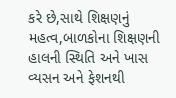કરે છે,સાથે શિક્ષણનું મહત્વ,બાળકોના શિક્ષણની હાલની સ્થિતિ અને ખાસ વ્યસન અને ફેશનથી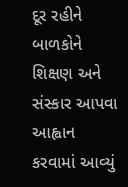દૂર રહીને બાળકોને શિક્ષણ અને સંસ્કાર આપવા આહ્વાન કરવામાં આવ્યું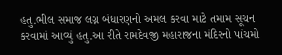હતુ.ભીલ સમાજ લગ્ન બંધારણનો અમલ કરવા માટે તમામ સૂચન કરવામાં આવ્યું હતુ.આ રીતે રામદેવજી મહારાજના મંદિરનો પાંચમો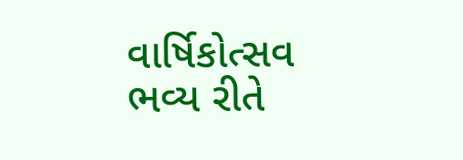વાર્ષિકોત્સવ ભવ્ય રીતે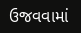ઉજવવામાં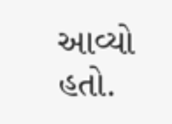આવ્યો હતો.